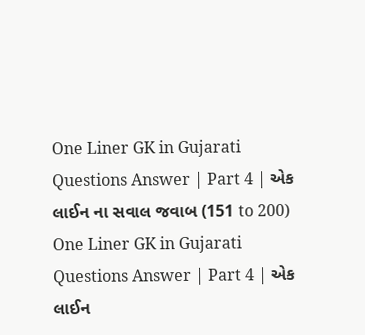One Liner GK in Gujarati Questions Answer | Part 4 | એક લાઈન ના સવાલ જવાબ (151 to 200)
One Liner GK in Gujarati Questions Answer | Part 4 | એક લાઈન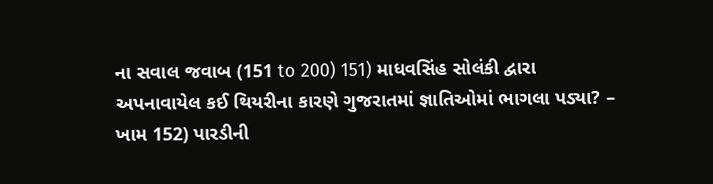ના સવાલ જવાબ (151 to 200) 151) માધવસિંહ સોલંકી દ્વારા અપનાવાયેલ કઈ થિયરીના કારણે ગુજરાતમાં જ્ઞાતિઓમાં ભાગલા પડ્યા? – ખામ 152) પારડીની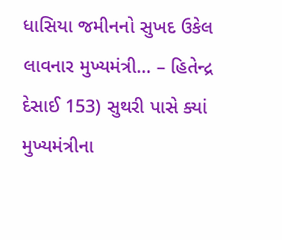ધાસિયા જમીનનો સુખદ ઉકેલ લાવનાર મુખ્યમંત્રી… – હિતેન્દ્ર દેસાઈ 153) સુથરી પાસે ક્યાં મુખ્યમંત્રીના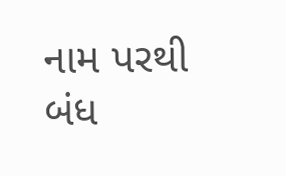નામ પરથી બંધ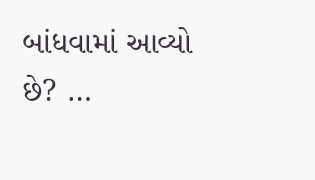બાંધવામાં આવ્યો છે? …